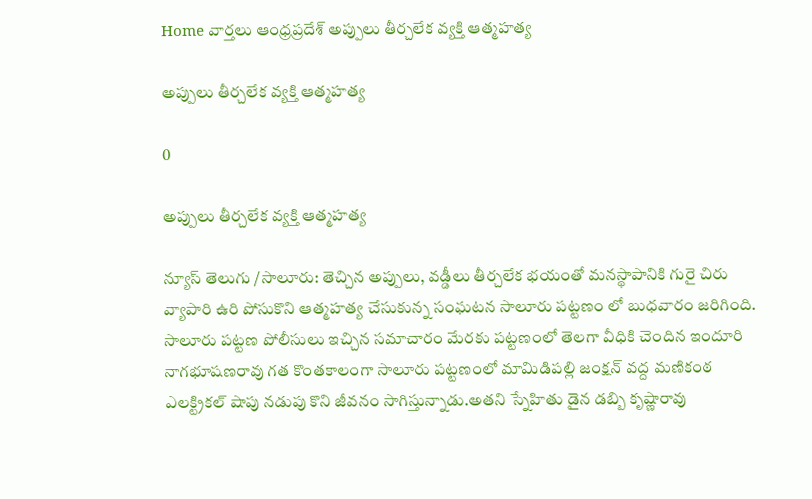Home వార్తలు ఆంధ్రప్రదేశ్‌ అప్పులు తీర్చలేక వ్య‌క్తి ఆత్మహత్య

అప్పులు తీర్చలేక వ్య‌క్తి ఆత్మహత్య

0

అప్పులు తీర్చలేక వ్య‌క్తి ఆత్మహత్య

న్యూస్ తెలుగు /సాలూరు: తెచ్చిన అప్పులు, వడ్డీలు తీర్చలేక భయంతో మనస్థాపానికి గురై చిరు వ్యాపారి ఉరి పోసుకొని ఆత్మహత్య చేసుకున్న సంఘటన సాలూరు పట్టణం లో బుధవారం జరిగింది. సాలూరు పట్టణ పోలీసులు ఇచ్చిన సమాచారం మేరకు పట్టణంలో తెలగా వీధికి చెందిన ఇందూరి నాగభూషణరావు గత కొంతకాలంగా సాలూరు పట్టణంలో మామిడిపల్లి జంక్షన్ వద్ద మణికంఠ ఎలక్ట్రికల్ షాపు నడుపు కొని జీవనం సాగిస్తున్నాడు.అతని స్నేహితు డైన డబ్బి కృష్ణారావు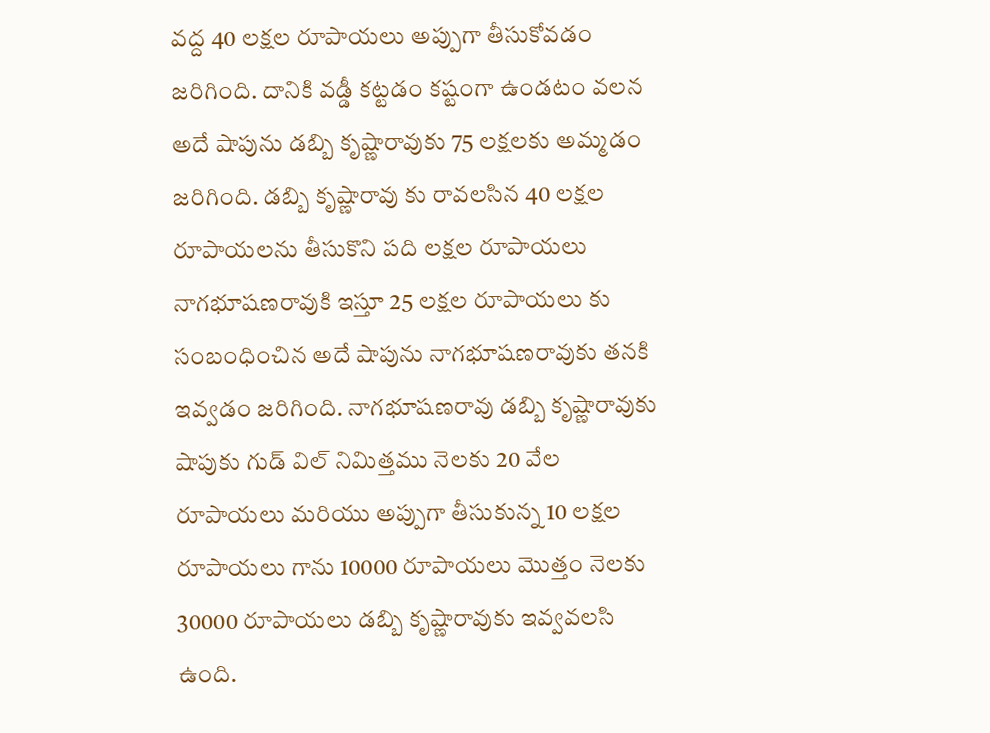వద్ద 40 లక్షల రూపాయలు అప్పుగా తీసుకోవడం జరిగింది. దానికి వడ్డీ కట్టడం కష్టంగా ఉండటం వలన అదే షాపును డబ్బి కృష్ణారావుకు 75 లక్షలకు అమ్మడం జరిగింది. డబ్బి కృష్ణారావు కు రావలసిన 40 లక్షల రూపాయలను తీసుకొని పది లక్షల రూపాయలు నాగభూషణరావుకి ఇస్తూ 25 లక్షల రూపాయలు కు సంబంధించిన అదే షాపును నాగభూషణరావుకు తనకి ఇవ్వడం జరిగింది. నాగభూషణరావు డబ్బి కృష్ణారావుకు షాపుకు గుడ్ విల్ నిమిత్తము నెలకు 20 వేల రూపాయలు మరియు అప్పుగా తీసుకున్న 10 లక్షల రూపాయలు గాను 10000 రూపాయలు మొత్తం నెలకు 30000 రూపాయలు డబ్బి కృష్ణారావుకు ఇవ్వవలసి ఉంది.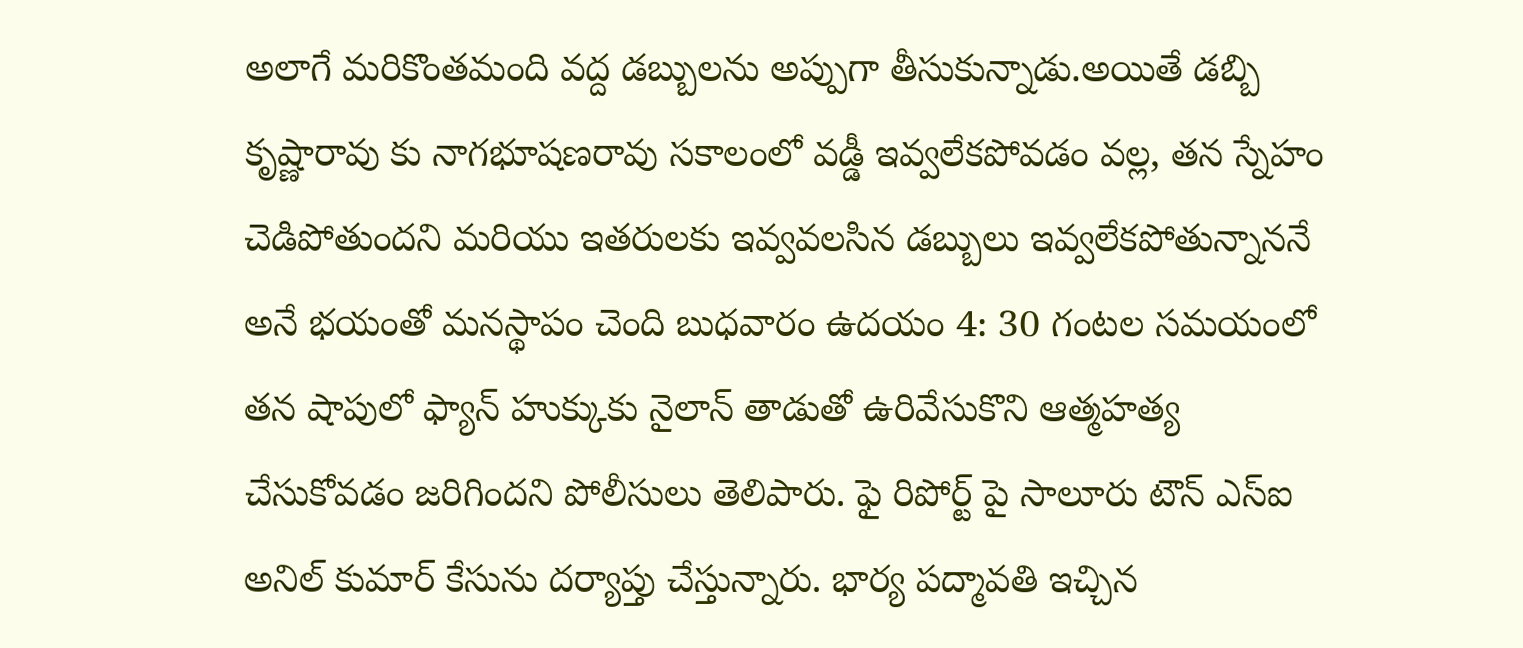అలాగే మరికొంతమంది వద్ద డబ్బులను అప్పుగా తీసుకున్నాడు.అయితే డబ్బి కృష్ణారావు కు నాగభూషణరావు సకాలంలో వడ్డీ ఇవ్వలేకపోవడం వల్ల, తన స్నేహం చెడిపోతుందని మరియు ఇతరులకు ఇవ్వవలసిన డబ్బులు ఇవ్వలేకపోతున్నాననే అనే భయంతో మనస్థాపం చెంది బుధవారం ఉదయం 4: 30 గంటల సమయంలో తన షాపులో ఫ్యాన్ హుక్కుకు నైలాన్ తాడుతో ఉరివేసుకొని ఆత్మహత్య చేసుకోవడం జరిగిందని పోలీసులు తెలిపారు. ఫై రిపోర్ట్ పై సాలూరు టౌన్ ఎస్ఐ అనిల్ కుమార్ కేసును దర్యాప్తు చేస్తున్నారు. భార్య పద్మావతి ఇచ్చిన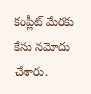కంప్లీట్ మేరకు కేసు నమోదు చేశారు.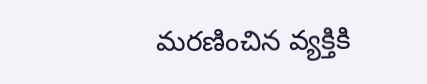మరణించిన వ్యక్తికి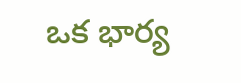ఒక భార్య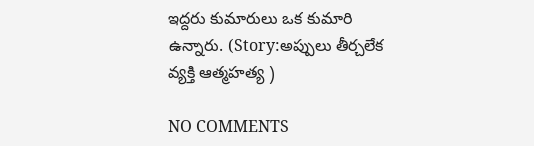ఇద్దరు కుమారులు ఒక కుమారి ఉన్నారు. (Story:అప్పులు తీర్చలేక వ్య‌క్తి ఆత్మహత్య )

NO COMMENTS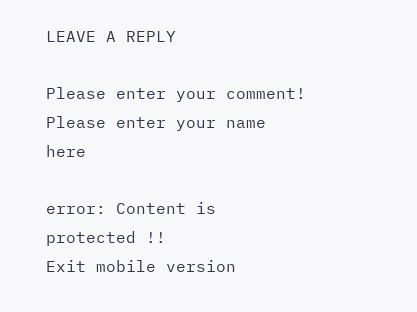LEAVE A REPLY

Please enter your comment!
Please enter your name here

error: Content is protected !!
Exit mobile version